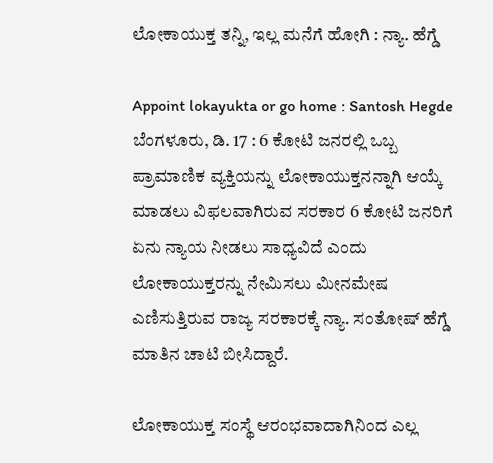ಲೋಕಾಯುಕ್ತ ತನ್ನಿ, ಇಲ್ಲ ಮನೆಗೆ ಹೋಗಿ : ನ್ಯಾ. ಹೆಗ್ಡೆ

Appoint lokayukta or go home : Santosh Hegde
ಬೆಂಗಳೂರು, ಡಿ. 17 : 6 ಕೋಟಿ ಜನರಲ್ಲಿ ಒಬ್ಬ ಪ್ರಾಮಾಣಿಕ ವ್ಯಕ್ತಿಯನ್ನು ಲೋಕಾಯುಕ್ತನನ್ನಾಗಿ ಆಯ್ಕೆ ಮಾಡಲು ವಿಫಲವಾಗಿರುವ ಸರಕಾರ 6 ಕೋಟಿ ಜನರಿಗೆ ಏನು ನ್ಯಾಯ ನೀಡಲು ಸಾಧ್ಯವಿದೆ ಎಂದು ಲೋಕಾಯುಕ್ತರನ್ನು ನೇಮಿಸಲು ಮೀನಮೇಷ ಎಣಿಸುತ್ತಿರುವ ರಾಜ್ಯ ಸರಕಾರಕ್ಕೆ ನ್ಯಾ. ಸಂತೋಷ್ ಹೆಗ್ಡೆ ಮಾತಿನ ಚಾಟಿ ಬೀಸಿದ್ದಾರೆ.

ಲೋಕಾಯುಕ್ತ ಸಂಸ್ಥೆ ಆರಂಭವಾದಾಗಿನಿಂದ ಎಲ್ಲ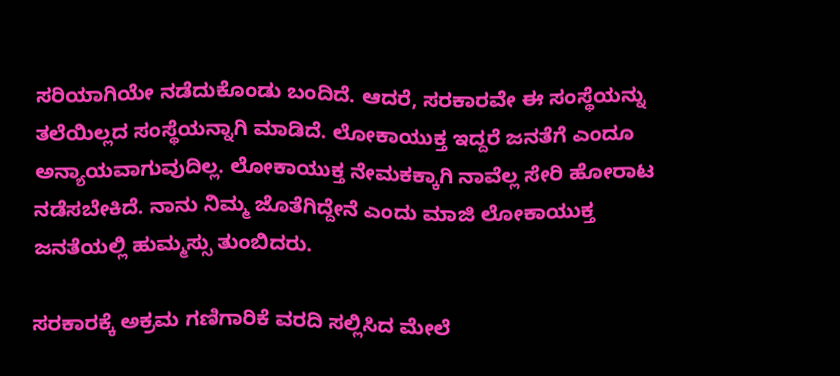ಸರಿಯಾಗಿಯೇ ನಡೆದುಕೊಂಡು ಬಂದಿದೆ. ಆದರೆ, ಸರಕಾರವೇ ಈ ಸಂಸ್ಥೆಯನ್ನು ತಲೆಯಿಲ್ಲದ ಸಂಸ್ಥೆಯನ್ನಾಗಿ ಮಾಡಿದೆ. ಲೋಕಾಯುಕ್ತ ಇದ್ದರೆ ಜನತೆಗೆ ಎಂದೂ ಅನ್ಯಾಯವಾಗುವುದಿಲ್ಲ. ಲೋಕಾಯುಕ್ತ ನೇಮಕಕ್ಕಾಗಿ ನಾವೆಲ್ಲ ಸೇರಿ ಹೋರಾಟ ನಡೆಸಬೇಕಿದೆ. ನಾನು ನಿಮ್ಮ ಜೊತೆಗಿದ್ದೇನೆ ಎಂದು ಮಾಜಿ ಲೋಕಾಯುಕ್ತ ಜನತೆಯಲ್ಲಿ ಹುಮ್ಮಸ್ಸು ತುಂಬಿದರು.

ಸರಕಾರಕ್ಕೆ ಅಕ್ರಮ ಗಣಿಗಾರಿಕೆ ವರದಿ ಸಲ್ಲಿಸಿದ ಮೇಲೆ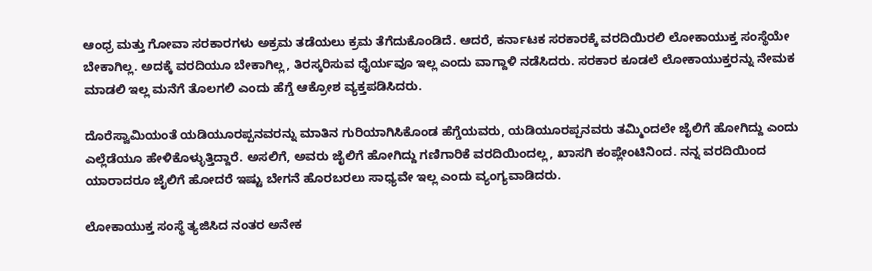ಆಂಧ್ರ ಮತ್ತು ಗೋವಾ ಸರಕಾರಗಳು ಅಕ್ರಮ ತಡೆಯಲು ಕ್ರಮ ತೆಗೆದುಕೊಂಡಿದೆ. ಆದರೆ, ಕರ್ನಾಟಕ ಸರಕಾರಕ್ಕೆ ವರದಿಯಿರಲಿ ಲೋಕಾಯುಕ್ತ ಸಂಸ್ಥೆಯೇ ಬೇಕಾಗಿಲ್ಲ. ಅದಕ್ಕೆ ವರದಿಯೂ ಬೇಕಾಗಿಲ್ಲ, ತಿರಸ್ಕರಿಸುವ ಧೈರ್ಯವೂ ಇಲ್ಲ ಎಂದು ವಾಗ್ದಾಳಿ ನಡೆಸಿದರು. ಸರಕಾರ ಕೂಡಲೆ ಲೋಕಾಯುಕ್ತರನ್ನು ನೇಮಕ ಮಾಡಲಿ ಇಲ್ಲ ಮನೆಗೆ ತೊಲಗಲಿ ಎಂದು ಹೆಗ್ಡೆ ಆಕ್ರೋಶ ವ್ಯಕ್ತಪಡಿಸಿದರು.

ದೊರೆಸ್ವಾಮಿಯಂತೆ ಯಡಿಯೂರಪ್ಪನವರನ್ನು ಮಾತಿನ ಗುರಿಯಾಗಿಸಿಕೊಂಡ ಹೆಗ್ಡೆಯವರು, ಯಡಿಯೂರಪ್ಪನವರು ತಮ್ಮಿಂದಲೇ ಜೈಲಿಗೆ ಹೋಗಿದ್ದು ಎಂದು ಎಲ್ಲೆಡೆಯೂ ಹೇಳಿಕೊಳ್ಳುತ್ತಿದ್ದಾರೆ. ಅಸಲಿಗೆ, ಅವರು ಜೈಲಿಗೆ ಹೋಗಿದ್ದು ಗಣಿಗಾರಿಕೆ ವರದಿಯಿಂದಲ್ಲ, ಖಾಸಗಿ ಕಂಪ್ಲೇಂಟಿನಿಂದ. ನನ್ನ ವರದಿಯಿಂದ ಯಾರಾದರೂ ಜೈಲಿಗೆ ಹೋದರೆ ಇಷ್ಟು ಬೇಗನೆ ಹೊರಬರಲು ಸಾಧ್ಯವೇ ಇಲ್ಲ ಎಂದು ವ್ಯಂಗ್ಯವಾಡಿದರು.

ಲೋಕಾಯುಕ್ತ ಸಂಸ್ಥೆ ತ್ಯಜಿಸಿದ ನಂತರ ಅನೇಕ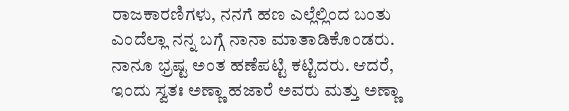ರಾಜಕಾರಣಿಗಳು, ನನಗೆ ಹಣ ಎಲ್ಲೆಲ್ಲಿಂದ ಬಂತು ಎಂದೆಲ್ಲಾ ನನ್ನ ಬಗ್ಗೆ ನಾನಾ ಮಾತಾಡಿಕೊಂಡರು. ನಾನೂ ಭ್ರಷ್ಟ ಅಂತ ಹಣೆಪಟ್ಟಿ ಕಟ್ಟಿದರು. ಆದರೆ, ಇಂದು ಸ್ವತಃ ಅಣ್ಣಾ ಹಜಾರೆ ಅವರು ಮತ್ತು ಅಣ್ಣಾ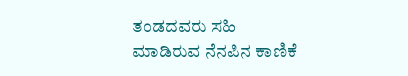ತಂಡದವರು ಸಹಿ ಮಾಡಿರುವ ನೆನಪಿನ ಕಾಣಿಕೆ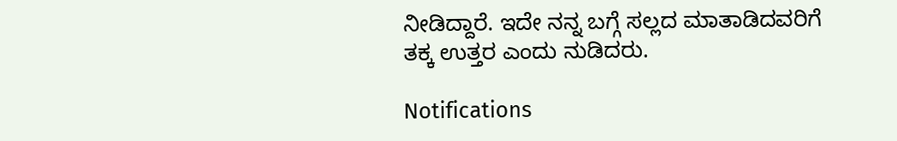ನೀಡಿದ್ದಾರೆ. ಇದೇ ನನ್ನ ಬಗ್ಗೆ ಸಲ್ಲದ ಮಾತಾಡಿದವರಿಗೆ ತಕ್ಕ ಉತ್ತರ ಎಂದು ನುಡಿದರು.

Notifications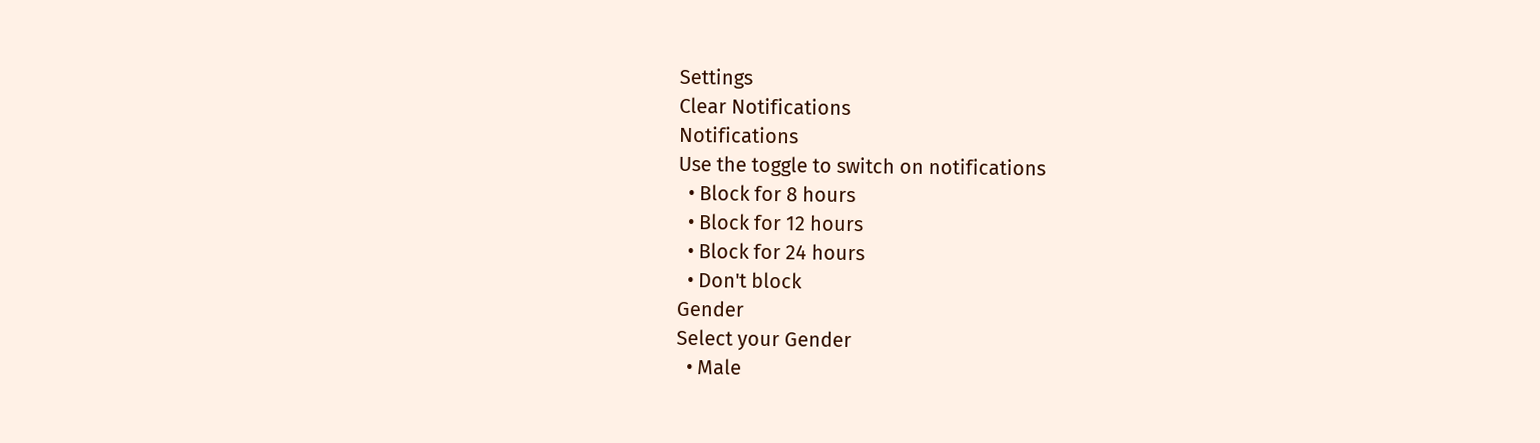Settings
Clear Notifications
Notifications
Use the toggle to switch on notifications
  • Block for 8 hours
  • Block for 12 hours
  • Block for 24 hours
  • Don't block
Gender
Select your Gender
  • Male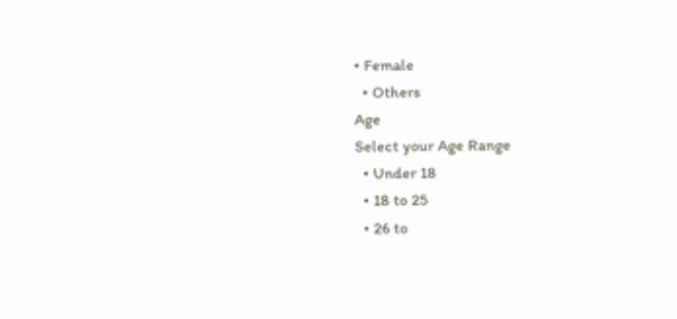• Female
  • Others
Age
Select your Age Range
  • Under 18
  • 18 to 25
  • 26 to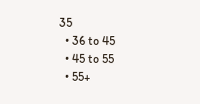35
  • 36 to 45
  • 45 to 55
  • 55+